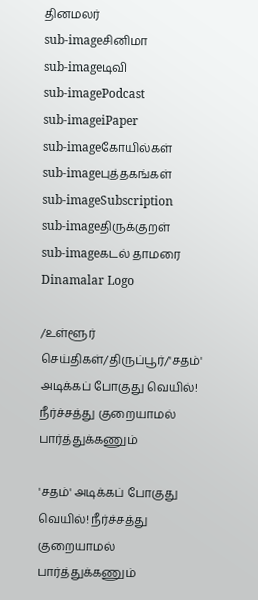தினமலர்
sub-imageசினிமா
sub-imageடிவி
sub-imagePodcast
sub-imageiPaper
sub-imageகோயில்கள்
sub-imageபுத்தகங்கள்
sub-imageSubscription
sub-imageதிருக்குறள்
sub-imageகடல் தாமரை
Dinamalar Logo

/உள்ளூர் செய்திகள்/திருப்பூர்/'சதம்' அடிக்கப் போகுது வெயில்! நீர்ச்சத்து குறையாமல் பார்த்துக்கணும்

'சதம்' அடிக்கப் போகுது வெயில்! நீர்ச்சத்து குறையாமல் பார்த்துக்கணும்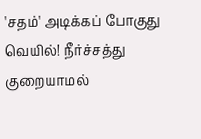'சதம்' அடிக்கப் போகுது வெயில்! நீர்ச்சத்து குறையாமல்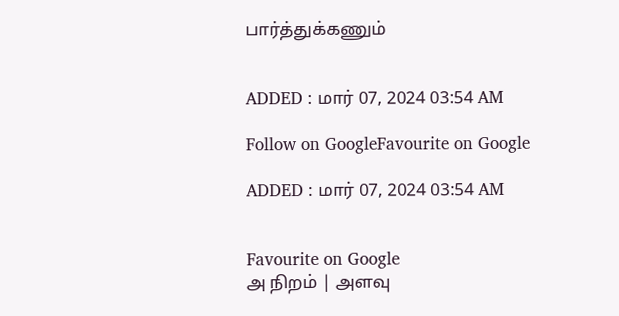பார்த்துக்கணும்


ADDED : மார் 07, 2024 03:54 AM

Follow on GoogleFavourite on Google

ADDED : மார் 07, 2024 03:54 AM


Favourite on Google
அ நிறம் | அளவு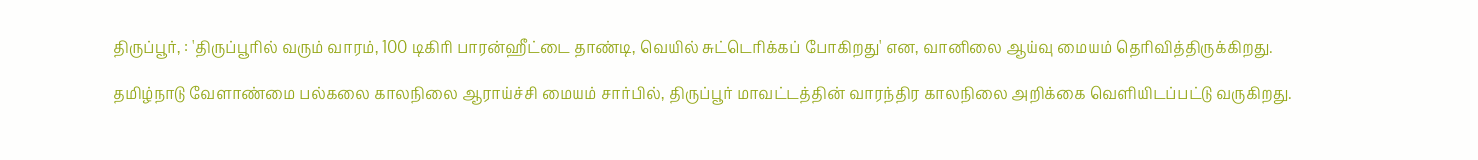திருப்பூர், : 'திருப்பூரில் வரும் வாரம், 100 டிகிரி பாரன்ஹீட்டை தாண்டி, வெயில் சுட்டெரிக்கப் போகிறது' என, வானிலை ஆய்வு மையம் தெரிவித்திருக்கிறது.

தமிழ்நாடு வேளாண்மை பல்கலை காலநிலை ஆராய்ச்சி மையம் சார்பில், திருப்பூர் மாவட்டத்தின் வாரந்திர காலநிலை அறிக்கை வெளியிடப்பட்டு வருகிறது.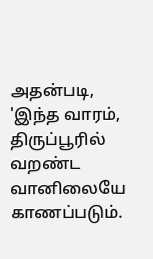அதன்படி, 'இந்த வாரம், திருப்பூரில் வறண்ட வானிலையே காணப்படும்.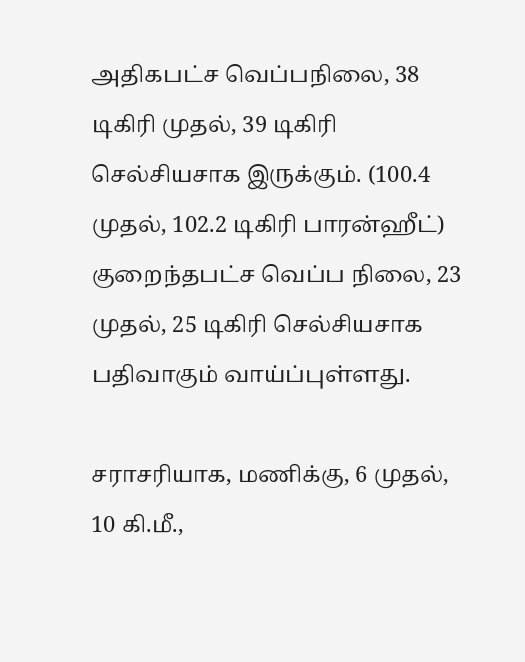அதிகபட்ச வெப்பநிலை, 38 டிகிரி முதல், 39 டிகிரி செல்சியசாக இருக்கும். (100.4 முதல், 102.2 டிகிரி பாரன்ஹீட்) குறைந்தபட்ச வெப்ப நிலை, 23 முதல், 25 டிகிரி செல்சியசாக பதிவாகும் வாய்ப்புள்ளது.

சராசரியாக, மணிக்கு, 6 முதல், 10 கி.மீ.,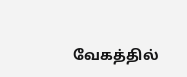வேகத்தில்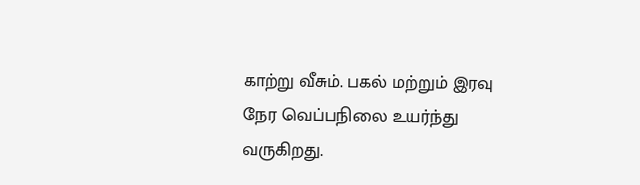காற்று வீசும். பகல் மற்றும் இரவு நேர வெப்பநிலை உயர்ந்து வருகிறது.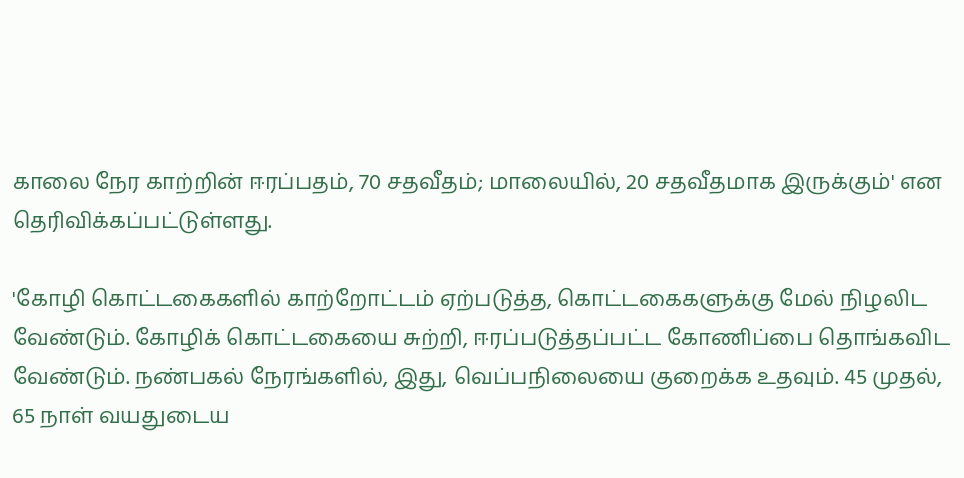காலை நேர காற்றின் ஈரப்பதம், 70 சதவீதம்; மாலையில், 20 சதவீதமாக இருக்கும்' என தெரிவிக்கப்பட்டுள்ளது.

'கோழி கொட்டகைகளில் காற்றோட்டம் ஏற்படுத்த, கொட்டகைகளுக்கு மேல் நிழலிட வேண்டும். கோழிக் கொட்டகையை சுற்றி, ஈரப்படுத்தப்பட்ட கோணிப்பை தொங்கவிட வேண்டும். நண்பகல் நேரங்களில், இது, வெப்பநிலையை குறைக்க உதவும். 45 முதல், 65 நாள் வயதுடைய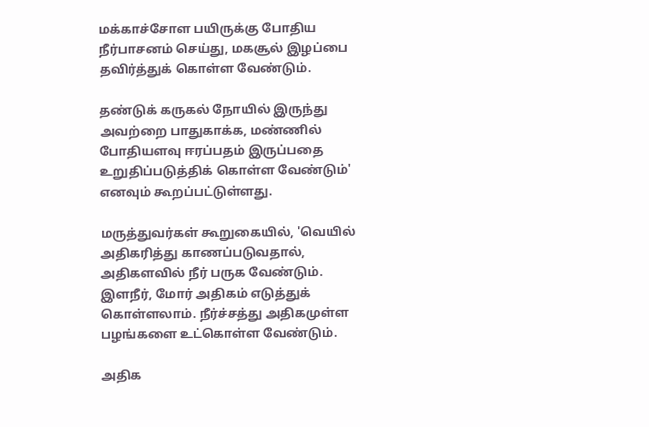மக்காச்சோள பயிருக்கு போதிய நீர்பாசனம் செய்து, மகசூல் இழப்பை தவிர்த்துக் கொள்ள வேண்டும்.

தண்டுக் கருகல் நோயில் இருந்து அவற்றை பாதுகாக்க, மண்ணில் போதியளவு ஈரப்பதம் இருப்பதை உறுதிப்படுத்திக் கொள்ள வேண்டும்' எனவும் கூறப்பட்டுள்ளது.

மருத்துவர்கள் கூறுகையில், 'வெயில் அதிகரித்து காணப்படுவதால், அதிகளவில் நீர் பருக வேண்டும். இளநீர், மோர் அதிகம் எடுத்துக் கொள்ளலாம். நீர்ச்சத்து அதிகமுள்ள பழங்களை உட்கொள்ள வேண்டும்.

அதிக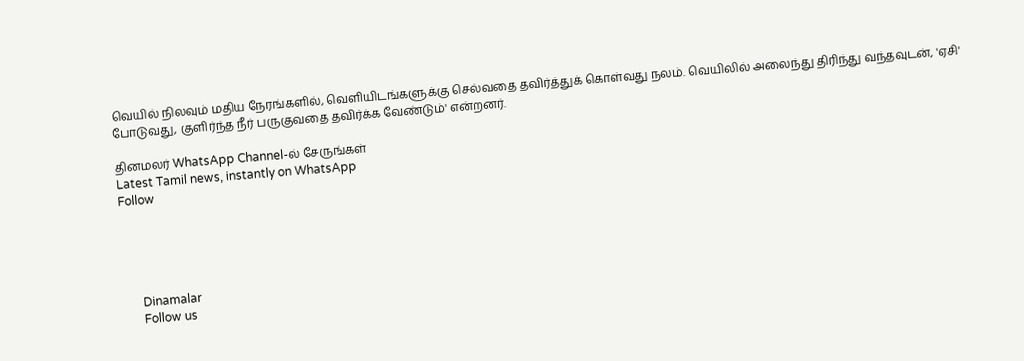வெயில் நிலவும் மதிய நேரங்களில், வெளியிடங்களுக்கு செல்வதை தவிர்த்துக் கொள்வது நலம். வெயிலில் அலைந்து திரிந்து வந்தவுடன், 'ஏசி' போடுவது, குளிர்ந்த நீர் பருகுவதை தவிர்க்க வேண்டும்' என்றனர்.

தினமலர் WhatsApp Channel-ல் சேருங்கள்
Latest Tamil news, instantly on WhatsApp
Follow





      Dinamalar
      Follow us